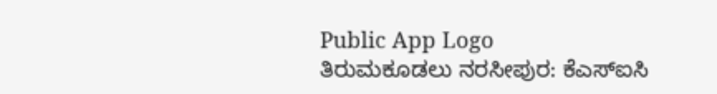Public App Logo
ತಿರುಮಕೂಡಲು ನರಸೀಪುರ: ಕೆಎಸ್ಐಸಿ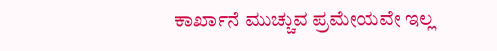ಕಾರ್ಖಾನೆ ಮುಚ್ಚುವ ಪ್ರಮೇಯವೇ ಇಲ್ಲ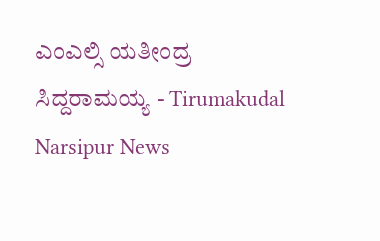ಎಂಎಲ್ಸಿ ಯತೀಂದ್ರ ಸಿದ್ದರಾಮಯ್ಯ - Tirumakudal Narsipur News